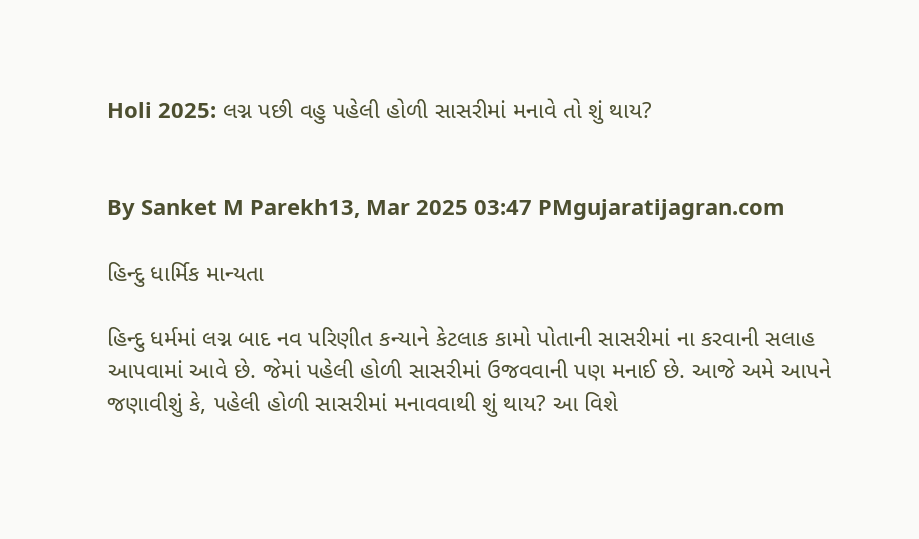Holi 2025: લગ્ન પછી વહુ પહેલી હોળી સાસરીમાં મનાવે તો શું થાય?


By Sanket M Parekh13, Mar 2025 03:47 PMgujaratijagran.com

હિન્દુ ધાર્મિક માન્યતા

હિન્દુ ધર્મમાં લગ્ન બાદ નવ પરિણીત કન્યાને કેટલાક કામો પોતાની સાસરીમાં ના કરવાની સલાહ આપવામાં આવે છે. જેમાં પહેલી હોળી સાસરીમાં ઉજવવાની પણ મનાઈ છે. આજે અમે આપને જણાવીશું કે, પહેલી હોળી સાસરીમાં મનાવવાથી શું થાય? આ વિશે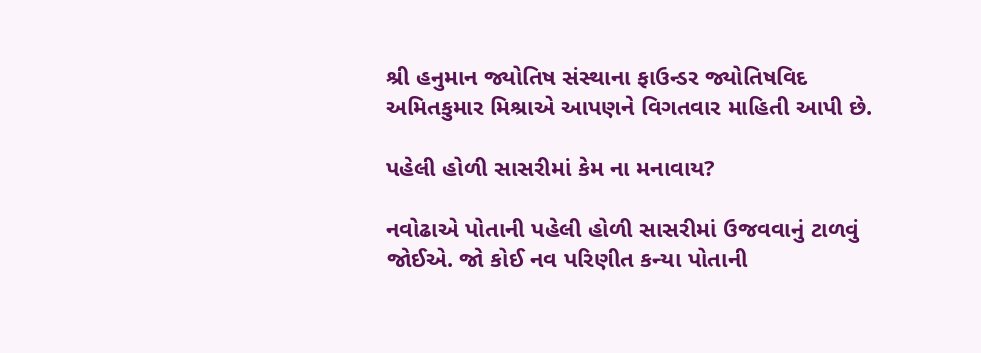શ્રી હનુમાન જ્યોતિષ સંસ્થાના ફાઉન્ડર જ્યોતિષવિદ અમિતકુમાર મિશ્રાએ આપણને વિગતવાર માહિતી આપી છે.

પહેલી હોળી સાસરીમાં કેમ ના મનાવાય?

નવોઢાએ પોતાની પહેલી હોળી સાસરીમાં ઉજવવાનું ટાળવું જોઈએ. જો કોઈ નવ પરિણીત કન્યા પોતાની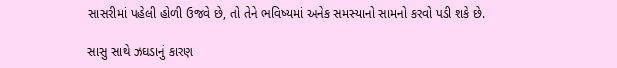સાસરીમાં પહેલી હોળી ઉજવે છે, તો તેને ભવિષ્યમાં અનેક સમસ્યાનો સામનો કરવો પડી શકે છે.

સાસુ સાથે ઝઘડાનું કારણ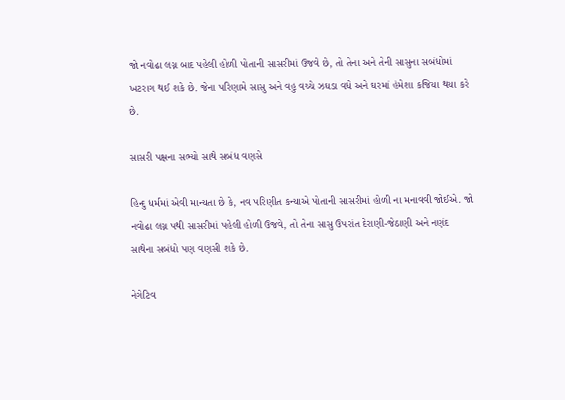જો નવોઢા લગ્ન બાદ પહેલી હોળી પોતાની સાસરીમાં ઉજવે છે, તો તેના અને તેની સાસુના સબંધોમાં ખટરાગ થઈ શકે છે. જેના પરિણામે સાસુ અને વહુ વચ્ચે ઝઘડા વધે અને ઘરમાં હંમેશા કજિયા થયા કરે છે.

સાસરી પક્ષના સભ્યો સાથે સબંધ વણસે

હિન્દુ ધર્મમાં એવી માન્યતા છે કે, નવ પરિણીત કન્યાએ પોતાની સાસરીમાં હોળી ના મનાવવી જોઈએ. જો નવોઢા લગ્ન પથી સાસરીમાં પહેલી હોળી ઉજવે, તો તેના સાસુ ઉપરાંત દેરાણી-જેઠાણી અને નણંદ સાથેના સબંધો પણ વણસી શકે છે.

નેગેટિવ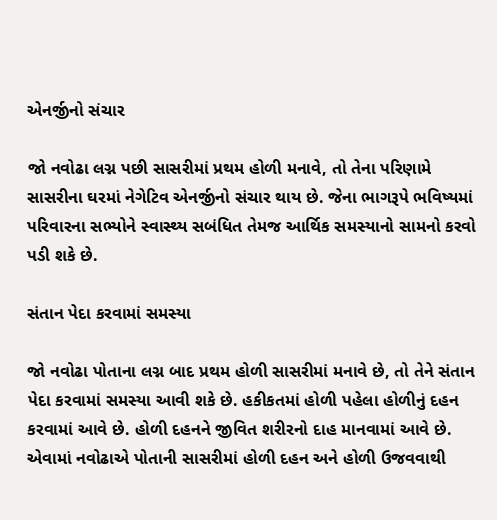એનર્જીનો સંચાર

જો નવોઢા લગ્ન પછી સાસરીમાં પ્રથમ હોળી મનાવે, તો તેના પરિણામે સાસરીના ઘરમાં નેગેટિવ એનર્જીનો સંચાર થાય છે. જેના ભાગરૂપે ભવિષ્યમાં પરિવારના સભ્યોને સ્વાસ્થ્ય સબંધિત તેમજ આર્થિક સમસ્યાનો સામનો કરવો પડી શકે છે.

સંતાન પેદા કરવામાં સમસ્યા

જો નવોઢા પોતાના લગ્ન બાદ પ્રથમ હોળી સાસરીમાં મનાવે છે, તો તેને સંતાન પેદા કરવામાં સમસ્યા આવી શકે છે. હકીકતમાં હોળી પહેલા હોળીનું દહન કરવામાં આવે છે. હોળી દહનને જીવિત શરીરનો દાહ માનવામાં આવે છે. એવામાં નવોઢાએ પોતાની સાસરીમાં હોળી દહન અને હોળી ઉજવવાથી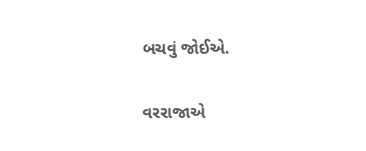બચવું જોઈએ.

વરરાજાએ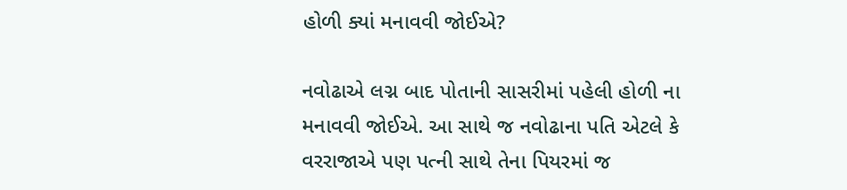હોળી ક્યાં મનાવવી જોઈએ?

નવોઢાએ લગ્ન બાદ પોતાની સાસરીમાં પહેલી હોળી ના મનાવવી જોઈએ. આ સાથે જ નવોઢાના પતિ એટલે કે વરરાજાએ પણ પત્ની સાથે તેના પિયરમાં જ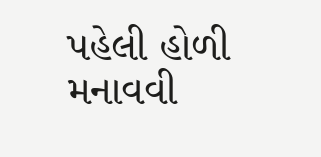પહેલી હોળી મનાવવી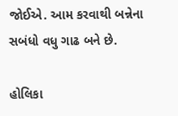જોઈએ. આમ કરવાથી બન્નેના સબંધો વધુ ગાઢ બને છે.

હોલિકા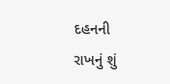દહનની રાખનું શું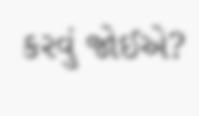કરવું જોઈએ?